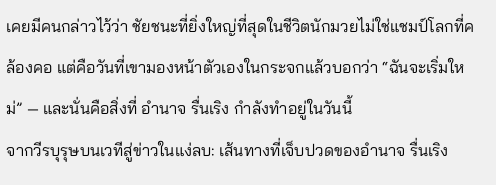เคยมีคนกล่าวไว้ว่า ชัยชนะที่ยิ่งใหญ่ที่สุดในชีวิตนักมวยไม่ใช่แชมป์โลกที่คล้องคอ แต่คือวันที่เขามองหน้าตัวเองในกระจกแล้วบอกว่า “ฉันจะเริ่มใหม่” — และนั่นคือสิ่งที่ อำนาจ รื่นเริง กำลังทำอยู่ในวันนี้
จากวีรบุรุษบนเวทีสู่ข่าวในแง่ลบ: เส้นทางที่เจ็บปวดของอำนาจ รื่นเริง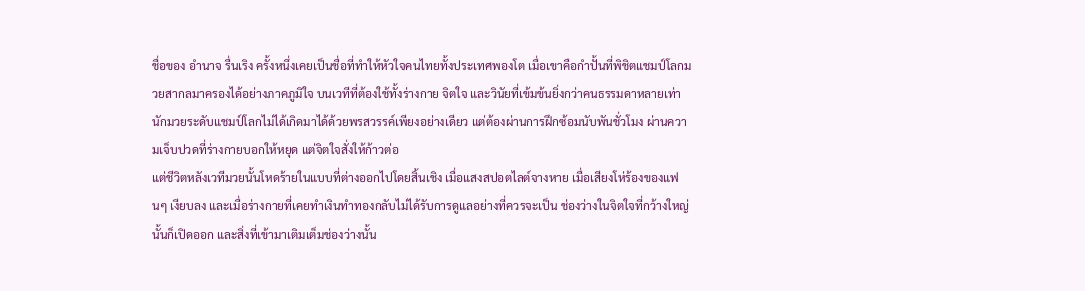ชื่อของ อำนาจ รื่นเริง ครั้งหนึ่งเคยเป็นชื่อที่ทำให้หัวใจคนไทยทั้งประเทศพองโต เมื่อเขาคือกำปั้นที่พิชิตแชมป์โลกมวยสากลมาครองได้อย่างภาคภูมิใจ บนเวทีที่ต้องใช้ทั้งร่างกาย จิตใจ และวินัยที่เข้มข้นยิ่งกว่าคนธรรมดาหลายเท่า นักมวยระดับแชมป์โลกไม่ได้เกิดมาได้ด้วยพรสวรรค์เพียงอย่างเดียว แต่ต้องผ่านการฝึกซ้อมนับพันชั่วโมง ผ่านความเจ็บปวดที่ร่างกายบอกให้หยุด แต่จิตใจสั่งให้ก้าวต่อ
แต่ชีวิตหลังเวทีมวยนั้นโหดร้ายในแบบที่ต่างออกไปโดยสิ้นเชิง เมื่อแสงสปอตไลต์จางหาย เมื่อเสียงโห่ร้องของแฟนๆ เงียบลง และเมื่อร่างกายที่เคยทำเงินทำทองกลับไม่ได้รับการดูแลอย่างที่ควรจะเป็น ช่องว่างในจิตใจที่กว้างใหญ่นั้นก็เปิดออก และสิ่งที่เข้ามาเติมเต็มช่องว่างนั้น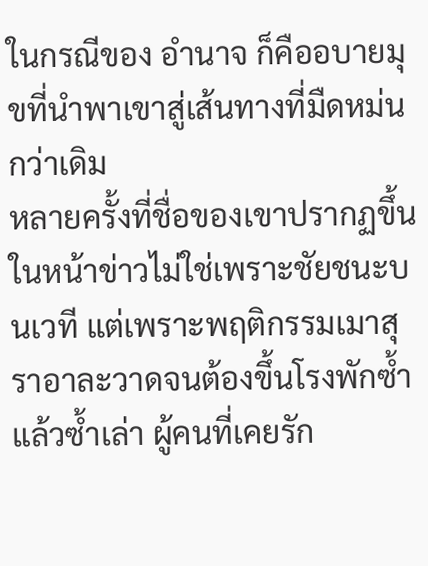ในกรณีของ อำนาจ ก็คืออบายมุขที่นำพาเขาสู่เส้นทางที่มืดหม่นกว่าเดิม
หลายครั้งที่ชื่อของเขาปรากฏขึ้นในหน้าข่าวไม่ใช่เพราะชัยชนะบนเวที แต่เพราะพฤติกรรมเมาสุราอาละวาดจนต้องขึ้นโรงพักซ้ำแล้วซ้ำเล่า ผู้คนที่เคยรัก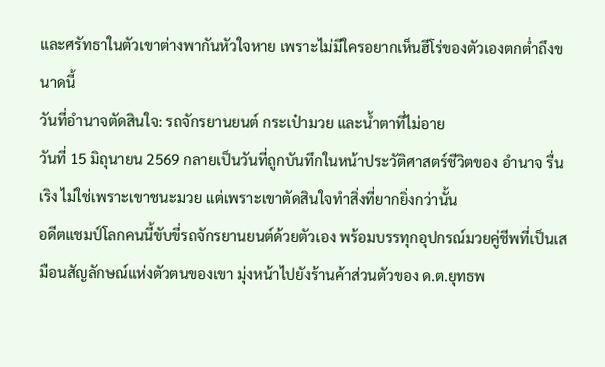และศรัทธาในตัวเขาต่างพากันหัวใจหาย เพราะไม่มีใครอยากเห็นฮีโร่ของตัวเองตกต่ำถึงขนาดนี้
วันที่อำนาจตัดสินใจ: รถจักรยานยนต์ กระเป๋ามวย และน้ำตาที่ไม่อาย
วันที่ 15 มิถุนายน 2569 กลายเป็นวันที่ถูกบันทึกในหน้าประวัติศาสตร์ชีวิตของ อำนาจ รื่นเริง ไม่ใช่เพราะเขาชนะมวย แต่เพราะเขาตัดสินใจทำสิ่งที่ยากยิ่งกว่านั้น
อดีตแชมป์โลกคนนี้ขับขี่รถจักรยานยนต์ด้วยตัวเอง พร้อมบรรทุกอุปกรณ์มวยคู่ชีพที่เป็นเสมือนสัญลักษณ์แห่งตัวตนของเขา มุ่งหน้าไปยังร้านค้าส่วนตัวของ ด.ต.ยุทธพ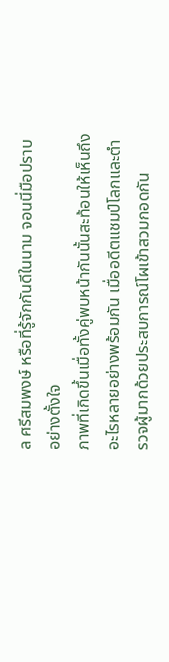ล ศรีสมพงษ์ หรือที่รู้จักกันดีในนาม จอนนี่มือปราบ อย่างตั้งใจ
ภาพที่เกิดขึ้นเมื่อทั้งคู่พบหน้ากันนั้นสะท้อนให้เห็นถึงอะไรหลายอย่างพร้อมกัน เมื่ออดีตแชมป์โลกและตำรวจผู้มากด้วยประสบการณ์โผเข้าสวมกอดกัน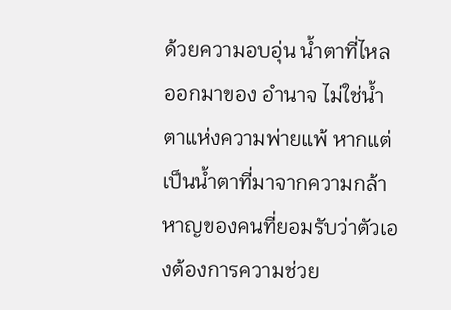ด้วยความอบอุ่น น้ำตาที่ไหลออกมาของ อำนาจ ไม่ใช่น้ำตาแห่งความพ่ายแพ้ หากแต่เป็นน้ำตาที่มาจากความกล้าหาญของคนที่ยอมรับว่าตัวเองต้องการความช่วย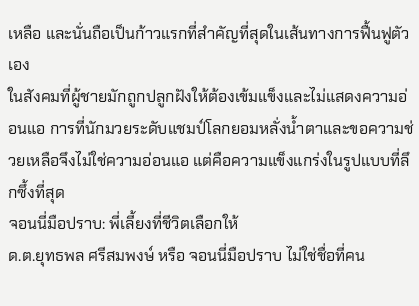เหลือ และนั่นถือเป็นก้าวแรกที่สำคัญที่สุดในเส้นทางการฟื้นฟูตัวเอง
ในสังคมที่ผู้ชายมักถูกปลูกฝังให้ต้องเข้มแข็งและไม่แสดงความอ่อนแอ การที่นักมวยระดับแชมป์โลกยอมหลั่งน้ำตาและขอความช่วยเหลือจึงไม่ใช่ความอ่อนแอ แต่คือความแข็งแกร่งในรูปแบบที่ลึกซึ้งที่สุด
จอนนี่มือปราบ: พี่เลี้ยงที่ชีวิตเลือกให้
ด.ต.ยุทธพล ศรีสมพงษ์ หรือ จอนนี่มือปราบ ไม่ใช่ชื่อที่คน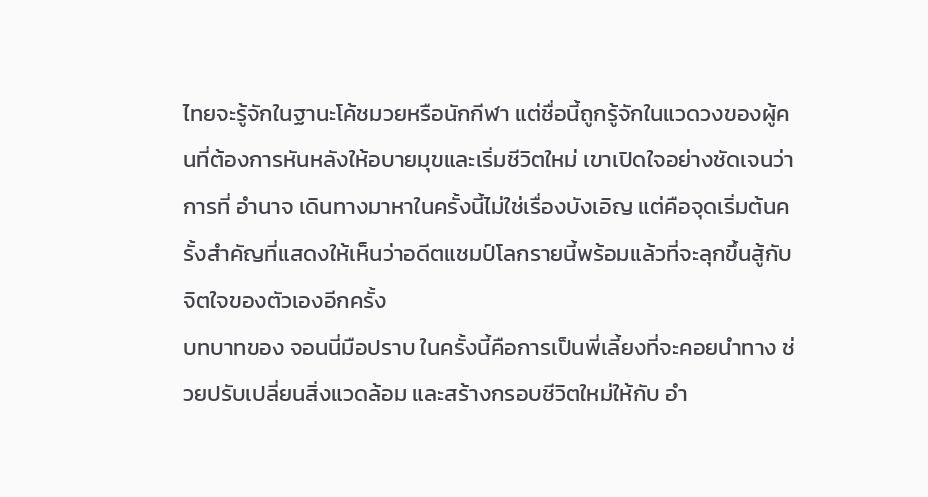ไทยจะรู้จักในฐานะโค้ชมวยหรือนักกีฬา แต่ชื่อนี้ถูกรู้จักในแวดวงของผู้คนที่ต้องการหันหลังให้อบายมุขและเริ่มชีวิตใหม่ เขาเปิดใจอย่างชัดเจนว่าการที่ อำนาจ เดินทางมาหาในครั้งนี้ไม่ใช่เรื่องบังเอิญ แต่คือจุดเริ่มต้นครั้งสำคัญที่แสดงให้เห็นว่าอดีตแชมป์โลกรายนี้พร้อมแล้วที่จะลุกขึ้นสู้กับจิตใจของตัวเองอีกครั้ง
บทบาทของ จอนนี่มือปราบ ในครั้งนี้คือการเป็นพี่เลี้ยงที่จะคอยนำทาง ช่วยปรับเปลี่ยนสิ่งแวดล้อม และสร้างกรอบชีวิตใหม่ให้กับ อำ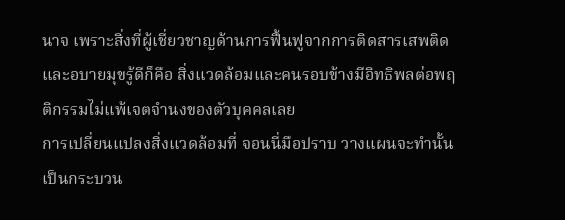นาจ เพราะสิ่งที่ผู้เชี่ยวชาญด้านการฟื้นฟูจากการติดสารเสพติดและอบายมุขรู้ดีก็คือ สิ่งแวดล้อมและคนรอบข้างมีอิทธิพลต่อพฤติกรรมไม่แพ้เจตจำนงของตัวบุคคลเลย
การเปลี่ยนแปลงสิ่งแวดล้อมที่ จอนนี่มือปราบ วางแผนจะทำนั้นเป็นกระบวน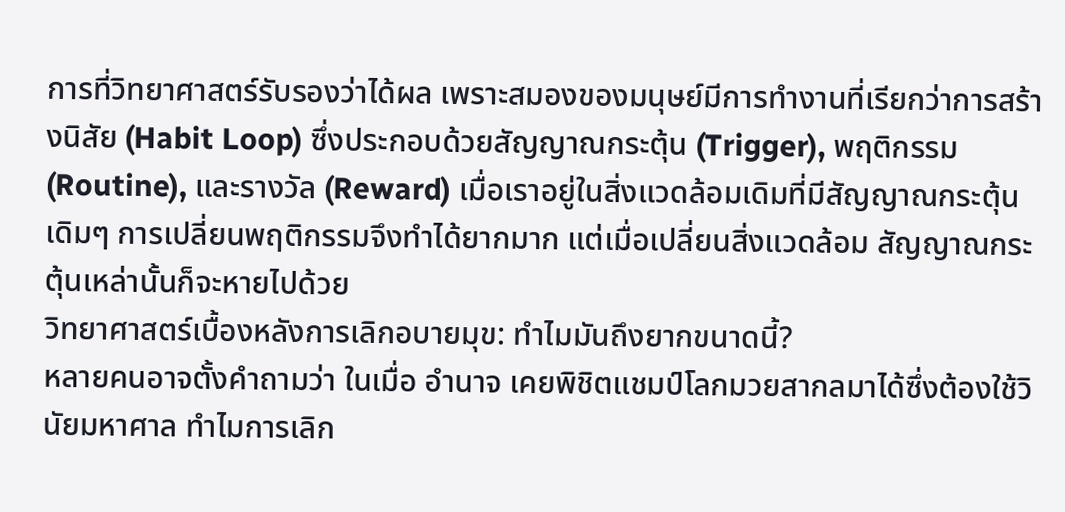การที่วิทยาศาสตร์รับรองว่าได้ผล เพราะสมองของมนุษย์มีการทำงานที่เรียกว่าการสร้างนิสัย (Habit Loop) ซึ่งประกอบด้วยสัญญาณกระตุ้น (Trigger), พฤติกรรม (Routine), และรางวัล (Reward) เมื่อเราอยู่ในสิ่งแวดล้อมเดิมที่มีสัญญาณกระตุ้นเดิมๆ การเปลี่ยนพฤติกรรมจึงทำได้ยากมาก แต่เมื่อเปลี่ยนสิ่งแวดล้อม สัญญาณกระตุ้นเหล่านั้นก็จะหายไปด้วย
วิทยาศาสตร์เบื้องหลังการเลิกอบายมุข: ทำไมมันถึงยากขนาดนี้?
หลายคนอาจตั้งคำถามว่า ในเมื่อ อำนาจ เคยพิชิตแชมป์โลกมวยสากลมาได้ซึ่งต้องใช้วินัยมหาศาล ทำไมการเลิก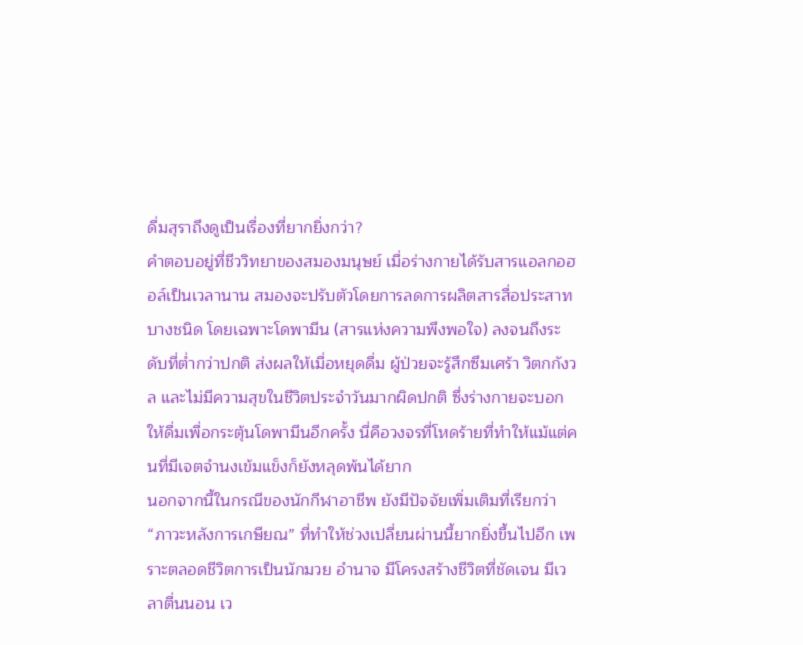ดื่มสุราถึงดูเป็นเรื่องที่ยากยิ่งกว่า?
คำตอบอยู่ที่ชีววิทยาของสมองมนุษย์ เมื่อร่างกายได้รับสารแอลกอฮอล์เป็นเวลานาน สมองจะปรับตัวโดยการลดการผลิตสารสื่อประสาทบางชนิด โดยเฉพาะโดพามีน (สารแห่งความพึงพอใจ) ลงจนถึงระดับที่ต่ำกว่าปกติ ส่งผลให้เมื่อหยุดดื่ม ผู้ป่วยจะรู้สึกซึมเศร้า วิตกกังวล และไม่มีความสุขในชีวิตประจำวันมากผิดปกติ ซึ่งร่างกายจะบอกให้ดื่มเพื่อกระตุ้นโดพามีนอีกครั้ง นี่คือวงจรที่โหดร้ายที่ทำให้แม้แต่คนที่มีเจตจำนงเข้มแข็งก็ยังหลุดพ้นได้ยาก
นอกจากนี้ในกรณีของนักกีฬาอาชีพ ยังมีปัจจัยเพิ่มเติมที่เรียกว่า “ภาวะหลังการเกษียณ” ที่ทำให้ช่วงเปลี่ยนผ่านนี้ยากยิ่งขึ้นไปอีก เพราะตลอดชีวิตการเป็นนักมวย อำนาจ มีโครงสร้างชีวิตที่ชัดเจน มีเวลาตื่นนอน เว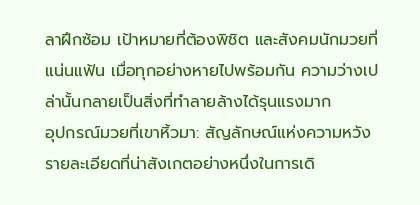ลาฝึกซ้อม เป้าหมายที่ต้องพิชิต และสังคมนักมวยที่แน่นแฟ้น เมื่อทุกอย่างหายไปพร้อมกัน ความว่างเปล่านั้นกลายเป็นสิ่งที่ทำลายล้างได้รุนแรงมาก
อุปกรณ์มวยที่เขาหิ้วมา: สัญลักษณ์แห่งความหวัง
รายละเอียดที่น่าสังเกตอย่างหนึ่งในการเดิ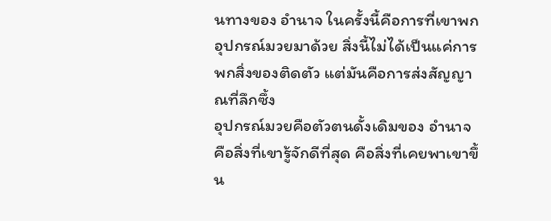นทางของ อำนาจ ในครั้งนี้คือการที่เขาพกอุปกรณ์มวยมาด้วย สิ่งนี้ไม่ได้เป็นแค่การพกสิ่งของติดตัว แต่มันคือการส่งสัญญาณที่ลึกซึ้ง
อุปกรณ์มวยคือตัวตนดั้งเดิมของ อำนาจ คือสิ่งที่เขารู้จักดีที่สุด คือสิ่งที่เคยพาเขาขึ้น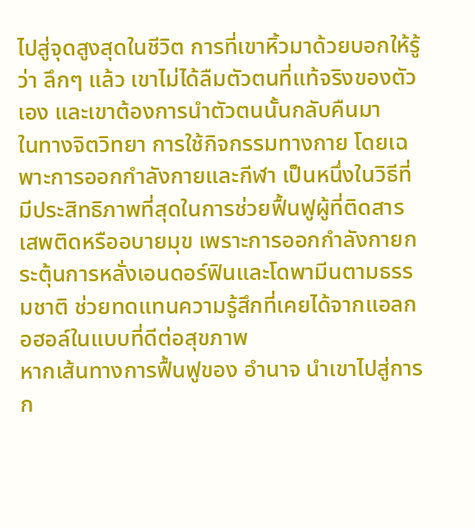ไปสู่จุดสูงสุดในชีวิต การที่เขาหิ้วมาด้วยบอกให้รู้ว่า ลึกๆ แล้ว เขาไม่ได้ลืมตัวตนที่แท้จริงของตัวเอง และเขาต้องการนำตัวตนนั้นกลับคืนมา
ในทางจิตวิทยา การใช้กิจกรรมทางกาย โดยเฉพาะการออกกำลังกายและกีฬา เป็นหนึ่งในวิธีที่มีประสิทธิภาพที่สุดในการช่วยฟื้นฟูผู้ที่ติดสารเสพติดหรืออบายมุข เพราะการออกกำลังกายกระตุ้นการหลั่งเอนดอร์ฟินและโดพามีนตามธรรมชาติ ช่วยทดแทนความรู้สึกที่เคยได้จากแอลกอฮอล์ในแบบที่ดีต่อสุขภาพ
หากเส้นทางการฟื้นฟูของ อำนาจ นำเขาไปสู่การก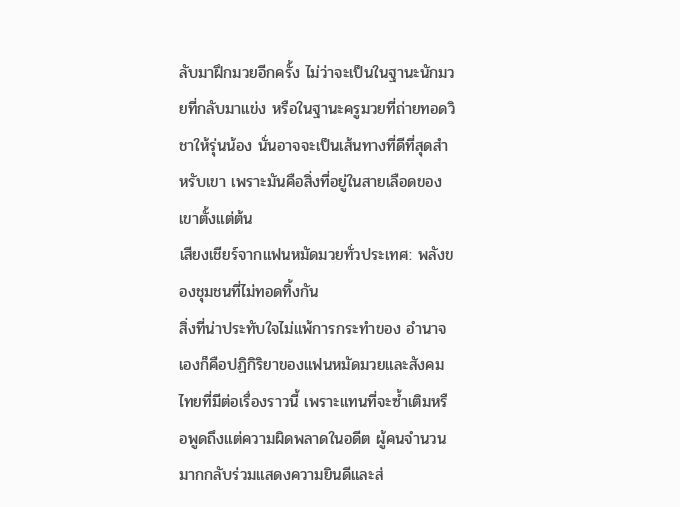ลับมาฝึกมวยอีกครั้ง ไม่ว่าจะเป็นในฐานะนักมวยที่กลับมาแข่ง หรือในฐานะครูมวยที่ถ่ายทอดวิชาให้รุ่นน้อง นั่นอาจจะเป็นเส้นทางที่ดีที่สุดสำหรับเขา เพราะมันคือสิ่งที่อยู่ในสายเลือดของเขาตั้งแต่ต้น
เสียงเชียร์จากแฟนหมัดมวยทั่วประเทศ: พลังของชุมชนที่ไม่ทอดทิ้งกัน
สิ่งที่น่าประทับใจไม่แพ้การกระทำของ อำนาจ เองก็คือปฏิกิริยาของแฟนหมัดมวยและสังคมไทยที่มีต่อเรื่องราวนี้ เพราะแทนที่จะซ้ำเติมหรือพูดถึงแต่ความผิดพลาดในอดีต ผู้คนจำนวนมากกลับร่วมแสดงความยินดีและส่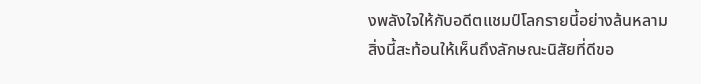งพลังใจให้กับอดีตแชมป์โลกรายนี้อย่างล้นหลาม
สิ่งนี้สะท้อนให้เห็นถึงลักษณะนิสัยที่ดีขอ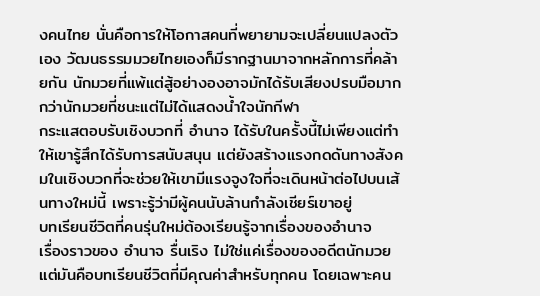งคนไทย นั่นคือการให้โอกาสคนที่พยายามจะเปลี่ยนแปลงตัวเอง วัฒนธรรมมวยไทยเองก็มีรากฐานมาจากหลักการที่คล้ายกัน นักมวยที่แพ้แต่สู้อย่างองอาจมักได้รับเสียงปรบมือมากกว่านักมวยที่ชนะแต่ไม่ได้แสดงน้ำใจนักกีฬา
กระแสตอบรับเชิงบวกที่ อำนาจ ได้รับในครั้งนี้ไม่เพียงแต่ทำให้เขารู้สึกได้รับการสนับสนุน แต่ยังสร้างแรงกดดันทางสังคมในเชิงบวกที่จะช่วยให้เขามีแรงจูงใจที่จะเดินหน้าต่อไปบนเส้นทางใหม่นี้ เพราะรู้ว่ามีผู้คนนับล้านกำลังเชียร์เขาอยู่
บทเรียนชีวิตที่คนรุ่นใหม่ต้องเรียนรู้จากเรื่องของอำนาจ
เรื่องราวของ อำนาจ รื่นเริง ไม่ใช่แค่เรื่องของอดีตนักมวย แต่มันคือบทเรียนชีวิตที่มีคุณค่าสำหรับทุกคน โดยเฉพาะคน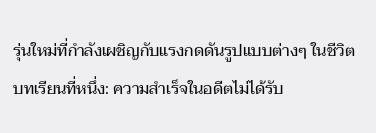รุ่นใหม่ที่กำลังเผชิญกับแรงกดดันรูปแบบต่างๆ ในชีวิต
บทเรียนที่หนึ่ง: ความสำเร็จในอดีตไม่ได้รับ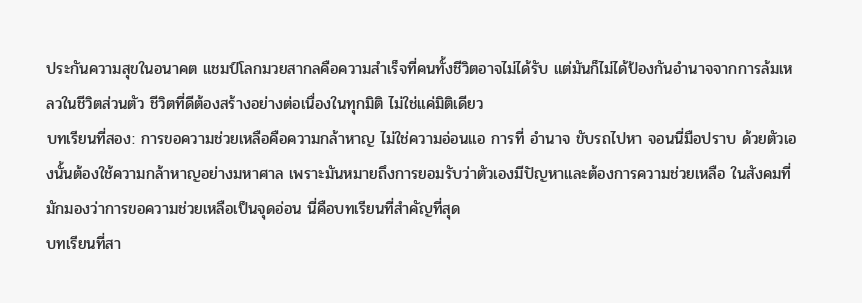ประกันความสุขในอนาคต แชมป์โลกมวยสากลคือความสำเร็จที่คนทั้งชีวิตอาจไม่ได้รับ แต่มันก็ไม่ได้ป้องกันอำนาจจากการล้มเหลวในชีวิตส่วนตัว ชีวิตที่ดีต้องสร้างอย่างต่อเนื่องในทุกมิติ ไม่ใช่แค่มิติเดียว
บทเรียนที่สอง: การขอความช่วยเหลือคือความกล้าหาญ ไม่ใช่ความอ่อนแอ การที่ อำนาจ ขับรถไปหา จอนนี่มือปราบ ด้วยตัวเองนั้นต้องใช้ความกล้าหาญอย่างมหาศาล เพราะมันหมายถึงการยอมรับว่าตัวเองมีปัญหาและต้องการความช่วยเหลือ ในสังคมที่มักมองว่าการขอความช่วยเหลือเป็นจุดอ่อน นี่คือบทเรียนที่สำคัญที่สุด
บทเรียนที่สา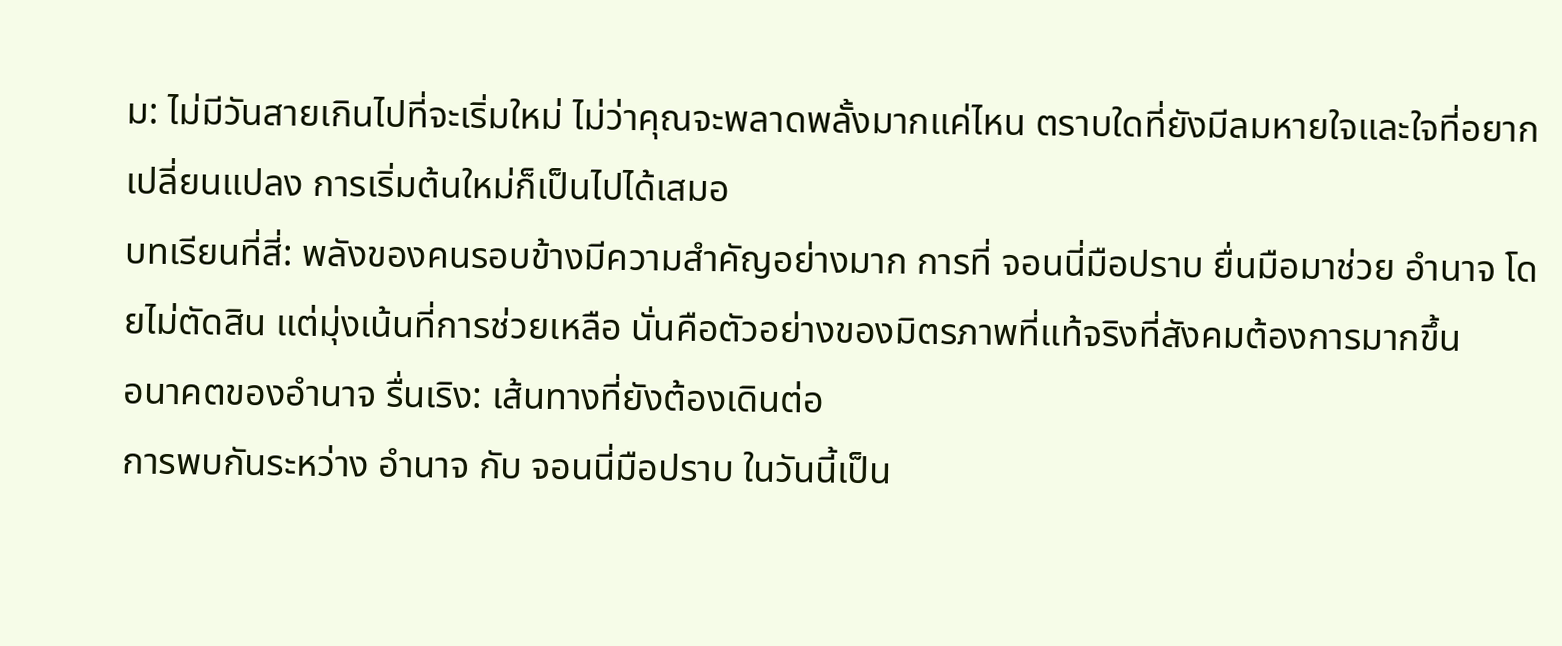ม: ไม่มีวันสายเกินไปที่จะเริ่มใหม่ ไม่ว่าคุณจะพลาดพลั้งมากแค่ไหน ตราบใดที่ยังมีลมหายใจและใจที่อยากเปลี่ยนแปลง การเริ่มต้นใหม่ก็เป็นไปได้เสมอ
บทเรียนที่สี่: พลังของคนรอบข้างมีความสำคัญอย่างมาก การที่ จอนนี่มือปราบ ยื่นมือมาช่วย อำนาจ โดยไม่ตัดสิน แต่มุ่งเน้นที่การช่วยเหลือ นั่นคือตัวอย่างของมิตรภาพที่แท้จริงที่สังคมต้องการมากขึ้น
อนาคตของอำนาจ รื่นเริง: เส้นทางที่ยังต้องเดินต่อ
การพบกันระหว่าง อำนาจ กับ จอนนี่มือปราบ ในวันนี้เป็น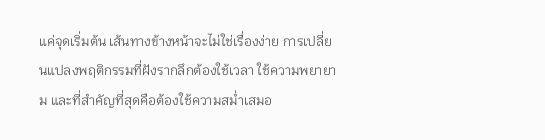แค่จุดเริ่มต้น เส้นทางข้างหน้าจะไม่ใช่เรื่องง่าย การเปลี่ยนแปลงพฤติกรรมที่ฝังรากลึกต้องใช้เวลา ใช้ความพยายาม และที่สำคัญที่สุดคือต้องใช้ความสม่ำเสมอ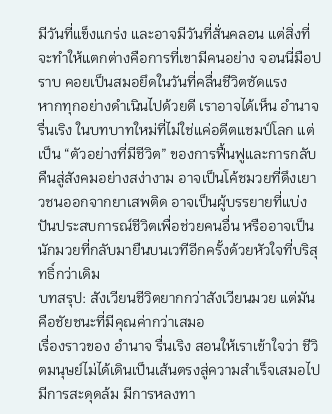มีวันที่แข็งแกร่ง และอาจมีวันที่สั่นคลอน แต่สิ่งที่จะทำให้แตกต่างคือการที่เขามีคนอย่าง จอนนี่มือปราบ คอยเป็นสมอยึดในวันที่คลื่นชีวิตซัดแรง
หากทุกอย่างดำเนินไปด้วยดี เราอาจได้เห็น อำนาจ รื่นเริง ในบทบาทใหม่ที่ไม่ใช่แค่อดีตแชมป์โลก แต่เป็น “ตัวอย่างที่มีชีวิต” ของการฟื้นฟูและการกลับคืนสู่สังคมอย่างสง่างาม อาจเป็นโค้ชมวยที่ดึงเยาวชนออกจากยาเสพติด อาจเป็นผู้บรรยายที่แบ่งปันประสบการณ์ชีวิตเพื่อช่วยคนอื่น หรืออาจเป็นนักมวยที่กลับมายืนบนเวทีอีกครั้งด้วยหัวใจที่บริสุทธิ์กว่าเดิม
บทสรุป: สังเวียนชีวิตยากกว่าสังเวียนมวย แต่มันคือชัยชนะที่มีคุณค่ากว่าเสมอ
เรื่องราวของ อำนาจ รื่นเริง สอนให้เราเข้าใจว่า ชีวิตมนุษย์ไม่ได้เดินเป็นเส้นตรงสู่ความสำเร็จเสมอไป มีการสะดุดล้ม มีการหลงทา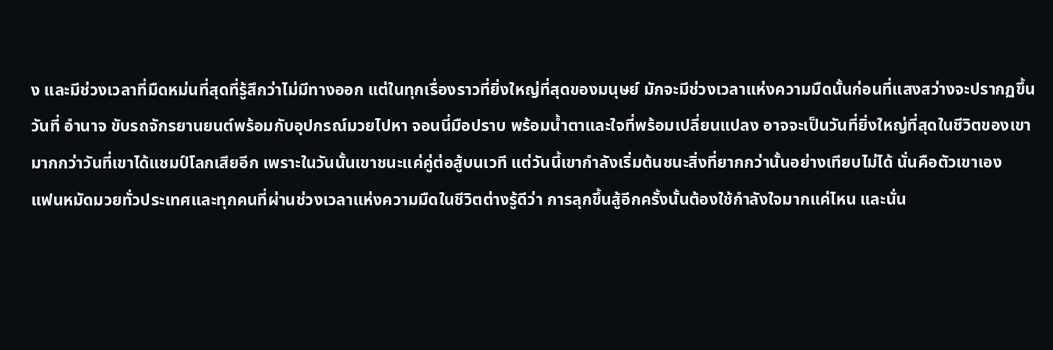ง และมีช่วงเวลาที่มืดหม่นที่สุดที่รู้สึกว่าไม่มีทางออก แต่ในทุกเรื่องราวที่ยิ่งใหญ่ที่สุดของมนุษย์ มักจะมีช่วงเวลาแห่งความมืดนั้นก่อนที่แสงสว่างจะปรากฏขึ้น
วันที่ อำนาจ ขับรถจักรยานยนต์พร้อมกับอุปกรณ์มวยไปหา จอนนี่มือปราบ พร้อมน้ำตาและใจที่พร้อมเปลี่ยนแปลง อาจจะเป็นวันที่ยิ่งใหญ่ที่สุดในชีวิตของเขา มากกว่าวันที่เขาได้แชมป์โลกเสียอีก เพราะในวันนั้นเขาชนะแค่คู่ต่อสู้บนเวที แต่วันนี้เขากำลังเริ่มต้นชนะสิ่งที่ยากกว่านั้นอย่างเทียบไม่ได้ นั่นคือตัวเขาเอง
แฟนหมัดมวยทั่วประเทศและทุกคนที่ผ่านช่วงเวลาแห่งความมืดในชีวิตต่างรู้ดีว่า การลุกขึ้นสู้อีกครั้งนั้นต้องใช้กำลังใจมากแค่ไหน และนั่น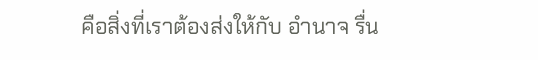คือสิ่งที่เราต้องส่งให้กับ อำนาจ รื่น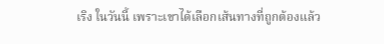เริง ในวันนี้ เพราะเขาได้เลือกเส้นทางที่ถูกต้องแล้ว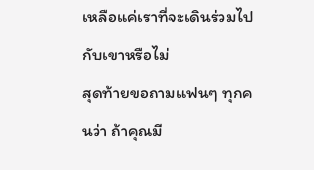เหลือแค่เราที่จะเดินร่วมไปกับเขาหรือไม่
สุดท้ายขอถามแฟนๆ ทุกคนว่า ถ้าคุณมี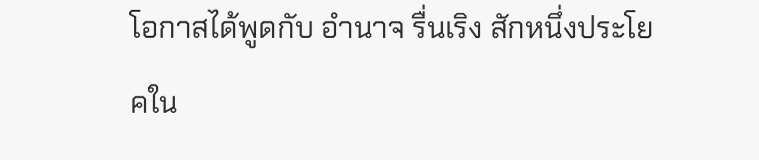โอกาสได้พูดกับ อำนาจ รื่นเริง สักหนึ่งประโยคใน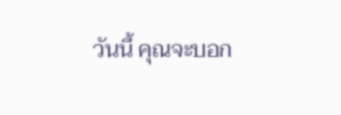วันนี้ คุณจะบอก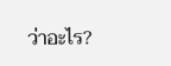ว่าอะไร?